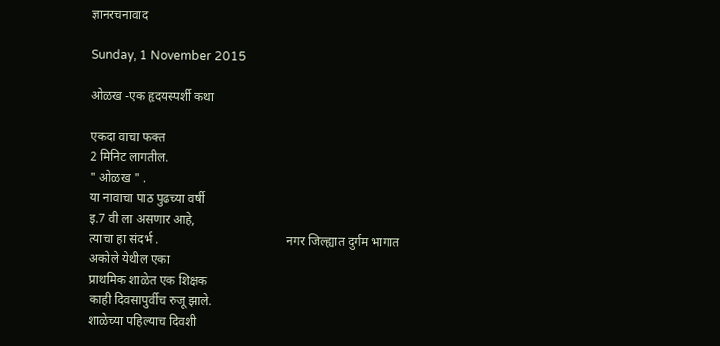ज्ञानरचनावाद

Sunday, 1 November 2015

ओळख -एक हृदयस्पर्शी कथा

एकदा वाचा फक्त
2 मिनिट लागतील.
" ओळख " .
या नावाचा पाठ पुढच्या वर्षी
इ.7 वी ला असणार आहे,
त्याचा हा संदर्भ .                                         नगर जिल्ह्यात दुर्गम भागात
अकोले येथील एका
प्राथमिक शाळेत एक शिक्षक
काही दिवसापुर्वीच रुजू झाले.
शाळेच्या पहिल्याच दिवशी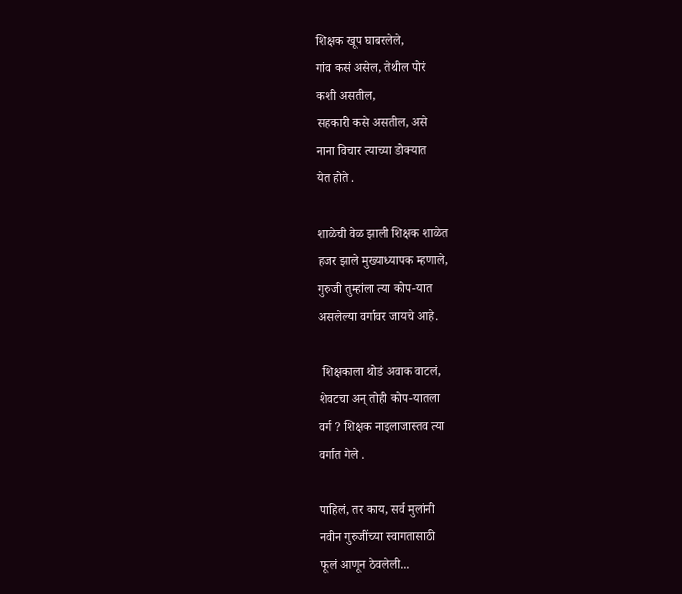शिक्षक खूप घाबरलेले,
गांव कसं असेल, तेथील पोरं
कशी असतील,
सहकारी कसे असतील, असे
नाना विचार त्याच्या डोक्यात
येत होते .

शाळेची वेळ झाली शिक्षक शाळेत
हजर झाले मुख्याध्यापक म्हणाले,
गुरुजी तुम्हांला त्या कोप-यात
असलेल्या वर्गावर जायचे आहे.

 शिक्षकाला थोडं अवाक वाटलं,
शेवटचा अन् तोही कोप-यातला
वर्ग ? शिक्षक नाइलाजास्तव त्या
वर्गात गेले .

पाहिलं, तर काय, सर्व मुलांनी
नवीन गुरुजींच्या स्वागतासाठी
फूलं आणून ठेवलेली...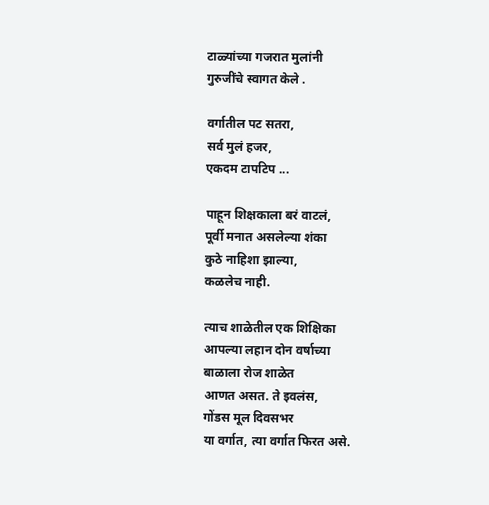टाळ्यांच्या गजरात मुलांनी
गुरुजींचे स्वागत केले .

वर्गातील पट सतरा,
सर्व मुलं हजर,
एकदम टापटिप ...

पाहून शिक्षकाला बरं वाटलं,
पूर्वी मनात असलेल्या शंका
कुठे नाहिशा झाल्या,
कळलेच नाही.

त्याच शाळेतील एक शिक्षिका
आपल्या लहान दोन वर्षाच्या
बाळाला रोज शाळेत
आणत असत. ते इवलंस,
गोंडस मूल दिवसभर
या वर्गात, त्या वर्गात फिरत असे.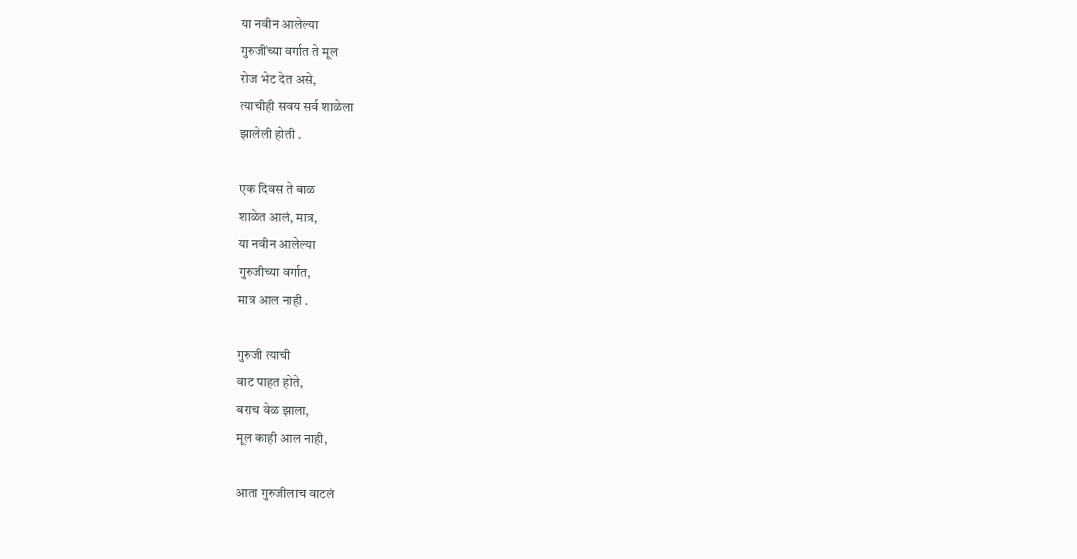या नवीन आलेल्या
गुरुजींच्या वर्गात ते मूल
रोज भेट देत असे,
त्याचीही सवय सर्व शाळेला
झालेली होती .

एक दिवस ते बाळ
शाळेत आलं, मात्र,
या नवीन आलेल्या
गुरुजीच्या वर्गात,
मात्र आल नाही .

गुरुजी त्याची
वाट पाहत होते,
बराच वेळ झाला,
मूल काही आल नाही,

आता गुरुजीलाच वाटलं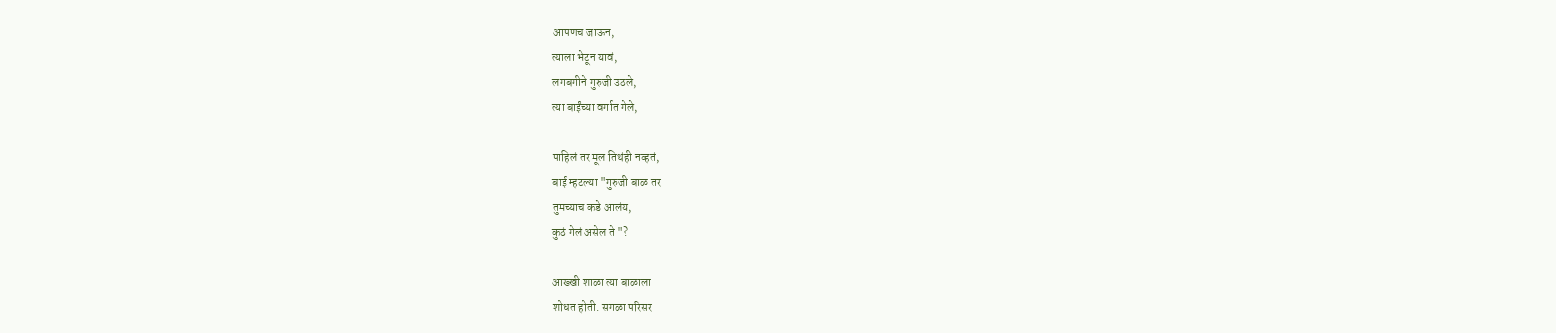आपणच जाऊन,
त्याला भेटून यावं,
लगबगीने गुरुजी उठले,
त्या बाईंच्या वर्गात गेले,

पाहिलं तर मूल तिथंही नव्हतं,
बाई म्हटल्या "गुरुजी बाळ तर
तुमच्याच कडे आलंय,
कुठं गेलं असेल ते "?

आख्खी शाळा त्या बाळाला
शोधत होती. सगळा परिसर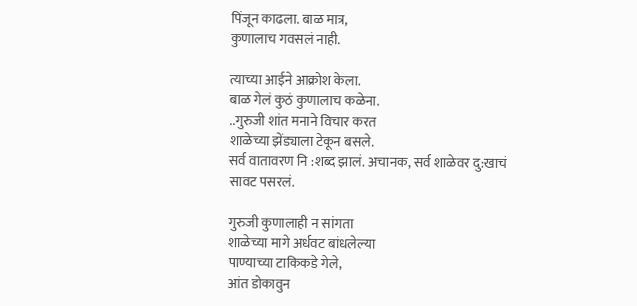पिंजून काढला. बाळ मात्र,
कुणालाच गवसलं नाही.

त्याच्या आईने आक्रोश केला.
बाळ गेलं कुठं कुणालाच कळेना.
..गुरुजी शांत मनाने विचार करत
शाळेच्या झेंड्याला टेकून बसले.
सर्व वातावरण नि :शब्द झालं. अचानक, सर्व शाळेवर दु:खाचं
सावट पसरलं.

गुरुजी कुणालाही न सांगता
शाळेच्या मागे अर्धवट बांधलेल्या
पाण्याच्या टाकिकडे गेले,
आंत डोकावुन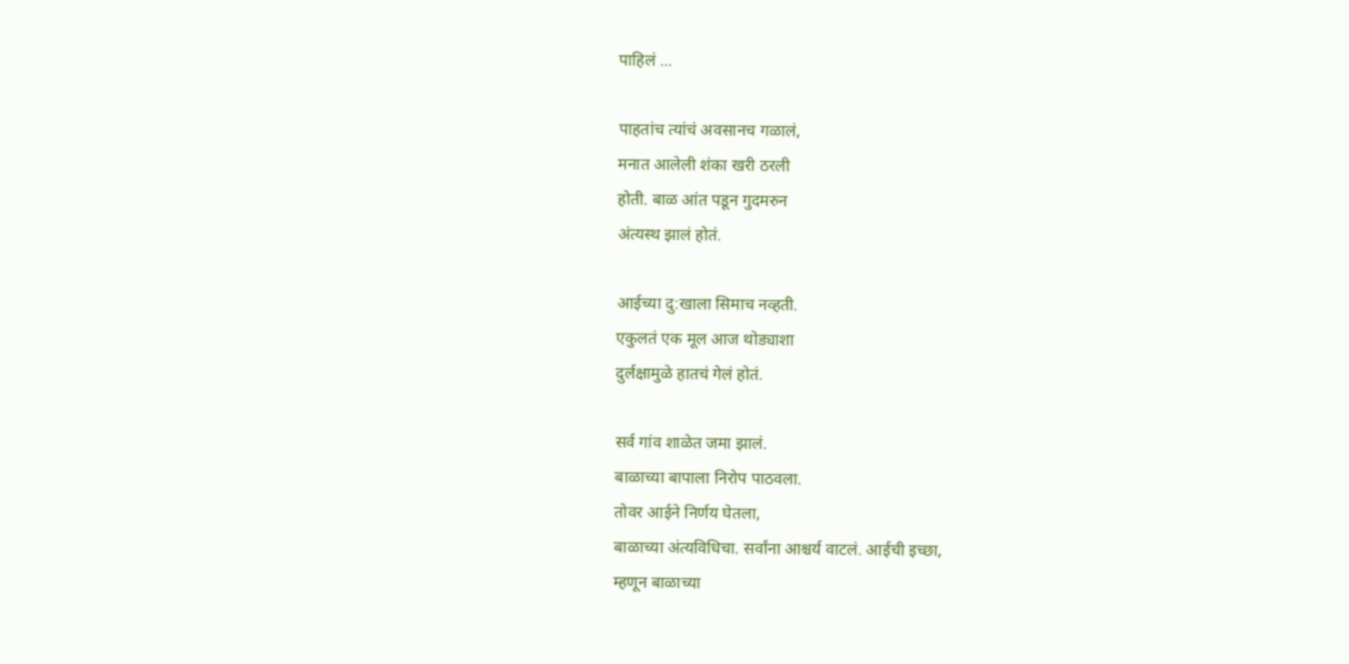पाहिलं ...

पाहतांच त्यांचं अवसानच गळालं,
मनात आलेली शंका खरी ठरली
होती. बाळ आंत पडून गुदमरुन
अंत्यस्थ झालं होतं.

आईच्या दु:खाला सिमाच नव्हती.
एकुलतं एक मूल आज थोड्याशा
दुर्लक्षामुळे हातचं गेलं होतं.

सर्व गांव शाळेत जमा झालं.
बाळाच्या बापाला निरोप पाठवला.
तोवर आईने निर्णय घेतला,
बाळाच्या अंत्यविधिचा. सर्वांना आश्चर्य वाटलं. आईची इच्छा,
म्हणून बाळाच्या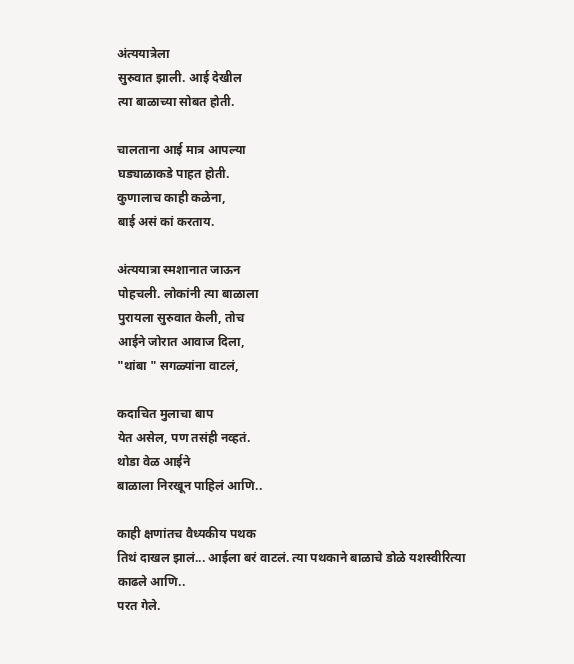अंत्ययात्रेला
सुरुवात झाली. आई देखील
त्या बाळाच्या सोबत होती.

चालताना आई मात्र आपल्या
घड्याळाकडे पाहत होती.
कुणालाच काही कळेना,
बाई असं कां करताय.

अंत्ययात्रा स्मशानात जाऊन
पोहचली. लोकांनी त्या बाळाला
पुरायला सुरुवात केली, तोच
आईने जोरात आवाज दिला,
"थांबा " सगळ्यांना वाटलं,

कदाचित मुलाचा बाप
येत असेल, पण तसंही नव्हतं.
थोडा वेळ आईने
बाळाला निरखून पाहिलं आणि..

काही क्षणांतच वैध्यकीय पथक
तिथं दाखल झालं... आईला बरं वाटलं. त्या पथकाने बाळाचे डोळे यशस्वीरित्या काढले आणि..
परत गेले.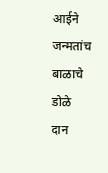आईने जन्मतांच बाळाचे डोळे
दान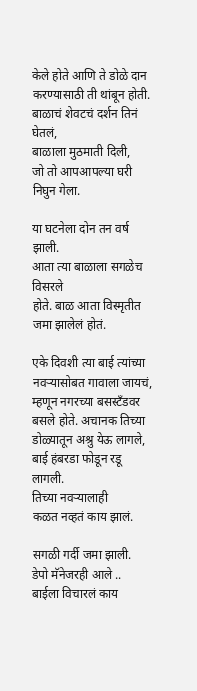केले होते आणि ते डोळे दान
करण्यासाठी ती थांबून होती.
बाळाचं शेवटचं दर्शन तिनं घेतलं,
बाळाला मुठमाती दिली,
जो तो आपआपल्या घरी
निघुन गेला.

या घटनेला दोन तन वर्ष झाली.
आता त्या बाळाला सगळेच विसरले
होते. बाळ आता विस्मृतीत
जमा झालेलं होतं.

एके दिवशी त्या बाई त्यांच्या
नवऱ्यासोबत गावाला जायचं,
म्हणून नगरच्या बसस्टॅंडवर
बसले होते. अचानक तिच्या
डोळ्यातून अश्रु येऊ लागले,
बाई हंबरडा फोडून रडू लागली.
तिच्या नवऱ्यालाही
कळत नव्हतं काय झालं.

सगळी गर्दी जमा झाली.
डेपो मॅनेजरही आले ..
बाईला विचारलं काय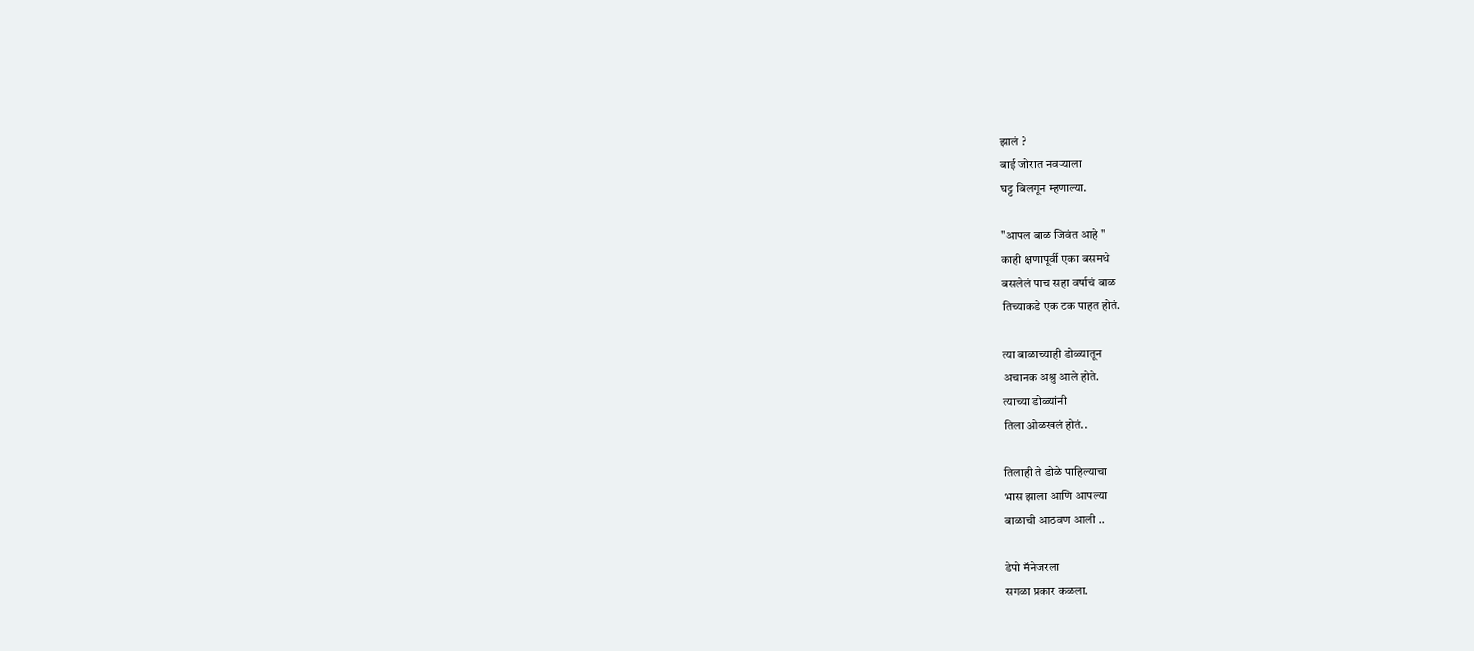झालं ?
बाई जोरात नवऱ्याला
घट्ट बिलगून म्हणाल्या.

"आपल बाळ जिवंत आहे "
काही क्षणापूर्वी एका बसमधे
बसलेलं पाच सहा वर्षाचं बाळ
तिच्याकडे एक टक पाहत होतं.

त्या बाळाच्याही डोळ्यातून
अचानक अश्रु आले होते.
त्याच्या डोळ्यांनी
तिला ओळखलं होतं..

तिलाही ते डोळे पाहिल्याचा
भास झाला आणि आपल्या
बाळाची आठवण आली ..

डेपो मॅनेजरला
सगळा प्रकार कळला.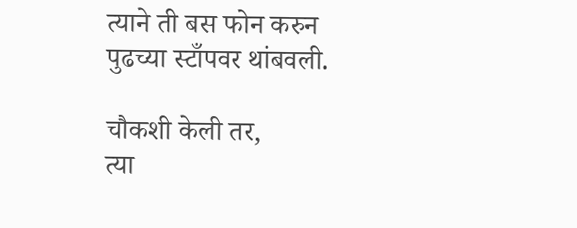त्याने ती बस फोन करुन
पुढच्या स्टाँपवर थांबवली.

चौकशी केली तर,
त्या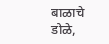बाळाचे डोळे,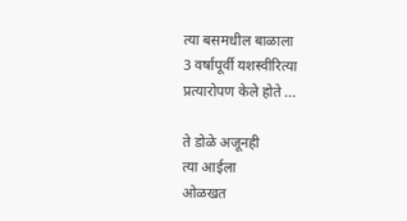त्या बसमधील बाळाला
3 वर्षापूर्वी यशस्वीरित्या
प्रत्यारोपण केले होते ...

ते डोळे अजूनही
त्या आईला
ओळखत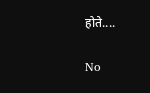होते....

No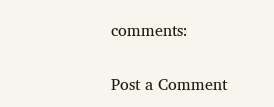comments:

Post a Comment